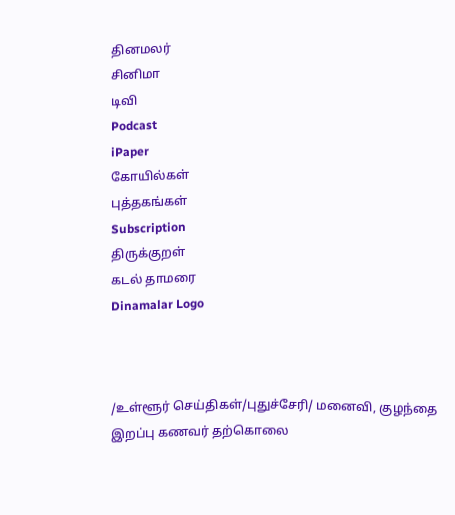தினமலர்
சினிமா
டிவி
Podcast
iPaper
கோயில்கள்
புத்தகங்கள்
Subscription
திருக்குறள்
கடல் தாமரை
Dinamalar Logo



/உள்ளூர் செய்திகள்/புதுச்சேரி/ மனைவி, குழந்தை இறப்பு கணவர் தற்கொலை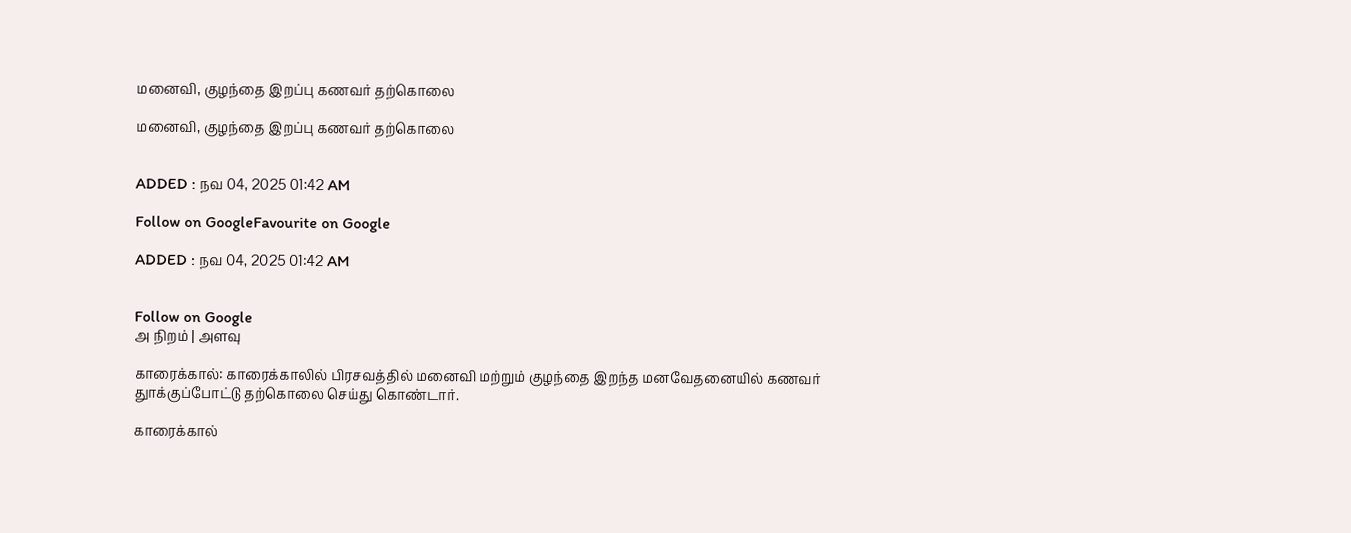மனைவி, குழந்தை இறப்பு கணவர் தற்கொலை

மனைவி, குழந்தை இறப்பு கணவர் தற்கொலை


ADDED : நவ 04, 2025 01:42 AM

Follow on GoogleFavourite on Google

ADDED : நவ 04, 2025 01:42 AM


Follow on Google
அ நிறம் | அளவு

காரைக்கால்: காரைக்காலில் பிரசவத்தில் மனைவி மற்றும் குழந்தை இறந்த மனவேதனையில் கணவர் துாக்குப்போட்டு தற்கொலை செய்து கொண்டார்.

காரைக்கால்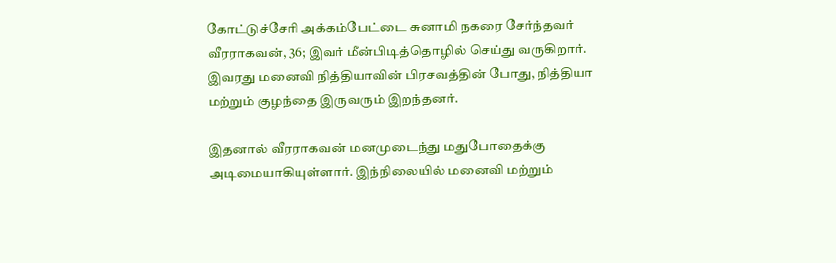கோட்டுச்சேரி அக்கம்பேட்டை சுனாமி நகரை சேர்ந்தவர் வீரராகவன், 36; இவர் மீன்பிடித்தொழில் செய்து வருகிறார். இவரது மனைவி நித்தியாவின் பிரசவத்தின் போது, நித்தியா மற்றும் குழந்தை இருவரும் இறந்தனர்.

இதனால் வீரராகவன் மனமுடைந்து மதுபோதைக்கு அடிமையாகியுள்ளார். இந்நிலையில் மனைவி மற்றும்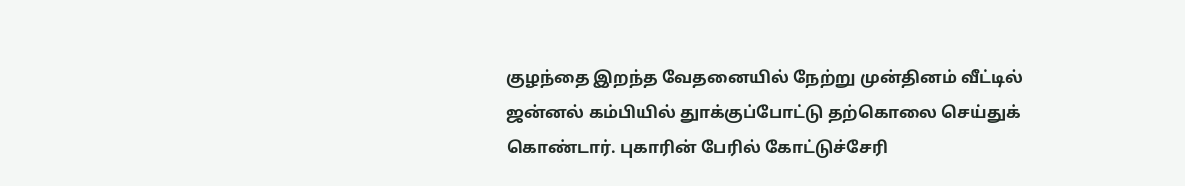குழந்தை இறந்த வேதனையில் நேற்று முன்தினம் வீட்டில் ஜன்னல் கம்பியில் துாக்குப்போட்டு தற்கொலை செய்துக் கொண்டார். புகாரின் பேரில் கோட்டுச்சேரி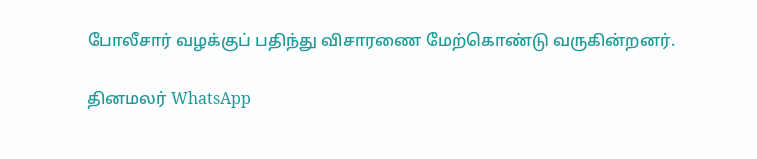போலீசார் வழக்குப் பதிந்து விசாரணை மேற்கொண்டு வருகின்றனர்.

தினமலர் WhatsApp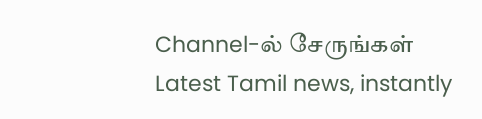Channel-ல் சேருங்கள்
Latest Tamil news, instantly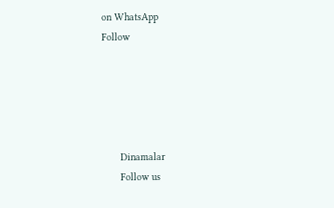on WhatsApp
Follow





      Dinamalar
      Follow us